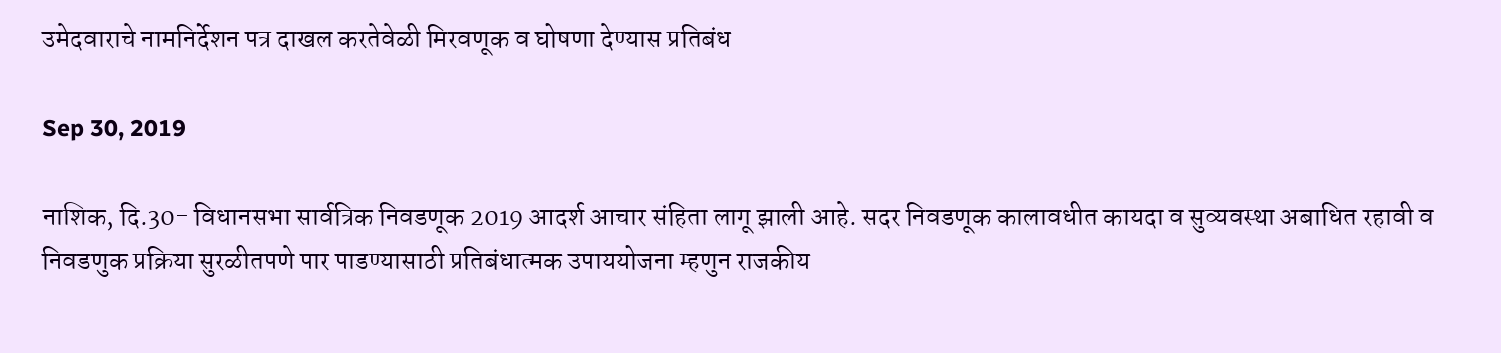उमेदवाराचे नामनिर्देशन पत्र दाखल करतेवेळी मिरवणूक व घोषणा देण्यास प्रतिबंध

Sep 30, 2019

नाशिक, दि.30- विधानसभा सार्वत्रिक निवडणूक 2019 आदर्श आचार संहिता लागू झाली आहे. सदर निवडणूक कालावधीत कायदा व सुव्यवस्था अबाधित रहावी व निवडणुक प्रक्रिया सुरळीतपणे पार पाडण्यासाठी प्रतिबंधात्मक उपाययोजना म्हणुन राजकीय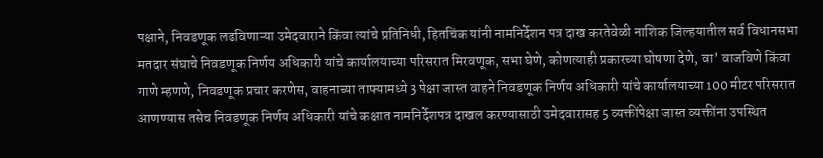पक्षाने, निवडणूक लढविणाऱ्या उमेदवाराने किंवा त्यांचे प्रतिनिधी, हितचिंक यांनी नामनिर्देशन पत्र दाख करतेवेळी नाशिक जिल्हयातील सर्व विधानसभा मतदार संघाचे निवडणूक निर्णय अधिकारी यांचे कार्यालयाच्या परिसरात मिरवणूक, सभा घेणे, कोणत्याही प्रकारच्या घोषणा देणे, वा’ वाजविणे किंवा गाणे म्हणणे, निवडणूक प्रचार करणेस, वाहनाच्या ताफ्यामध्ये 3 पेक्षा जास्त वाहने निवडणूक निर्णय अधिकारी यांचे कार्यालयाच्या 100 मीटर परिसरात आणण्यास तसेच निवडणूक निर्णय अधिकारी यांचे कक्षात नामनिर्देशपत्र दाखल करण्यासाठी उमेदवारासह 5 व्यक्तींपेक्षा जास्त व्यक्तींना उपस्थित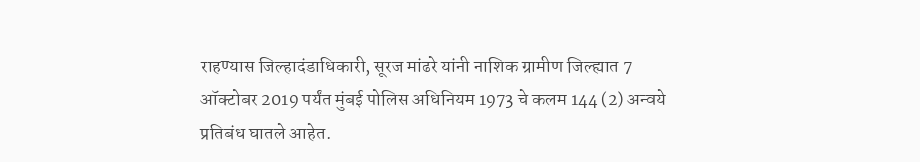राहण्यास जिल्हादंडाधिकारी, सूरज मांढरे यांनी नाशिक ग्रामीण जिल्ह्यात 7 ऑक्टोबर 2019 पर्यंत मुंबई पोलिस अधिनियम 1973 चे कलम 144 (2) अन्वये प्रतिबंध घातले आहेत.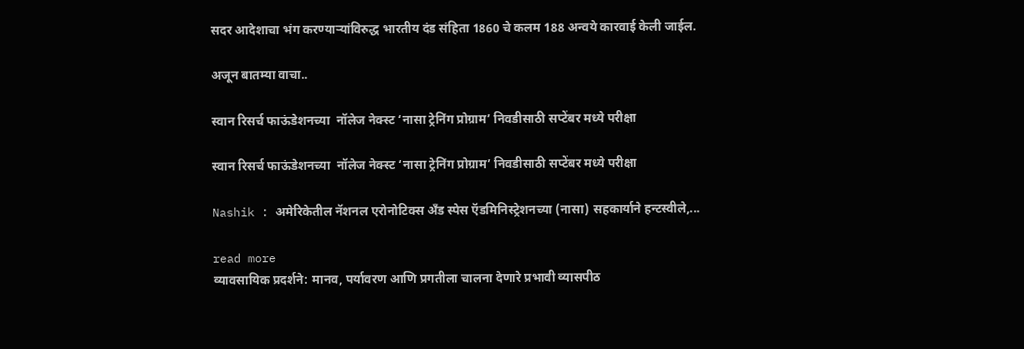सदर आदेशाचा भंग करण्याऱ्यांविरुद्ध भारतीय दंड संहिता 1860 चे कलम 188 अन्वये कारवाई केली जाईल.

अजून बातम्या वाचा..

स्वान रिसर्च फाऊंडेशनच्या  नॉलेज नेक्स्ट ‘नासा ट्रेनिंग प्रोग्राम’ निवडीसाठी सप्टेंबर मध्ये परीक्षा

स्वान रिसर्च फाऊंडेशनच्या  नॉलेज नेक्स्ट ‘नासा ट्रेनिंग प्रोग्राम’ निवडीसाठी सप्टेंबर मध्ये परीक्षा

Nashik : अमेरिकेतील नॅशनल एरोनोटिक्स अँड स्पेस ऍडमिनिस्ट्रेशनच्या (नासा) सहकार्याने हन्टस्वीले,...

read more
व्यावसायिक प्रदर्शने: मानव, पर्यावरण आणि प्रगतीला चालना देणारे प्रभावी व्यासपीठ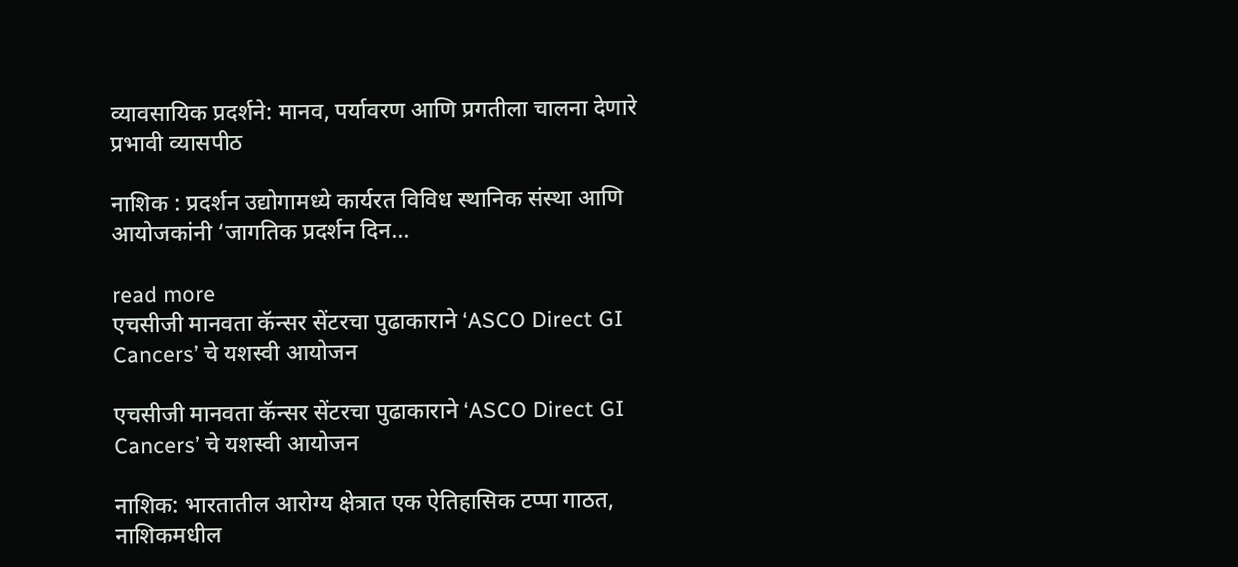व्यावसायिक प्रदर्शने: मानव, पर्यावरण आणि प्रगतीला चालना देणारे प्रभावी व्यासपीठ

नाशिक : प्रदर्शन उद्योगामध्ये कार्यरत विविध स्थानिक संस्था आणि आयोजकांनी ‘जागतिक प्रदर्शन दिन...

read more
एचसीजी मानवता कॅन्‍सर सेंटरचा पुढाकाराने ‘ASCO Direct GI Cancers’ चे यशस्‍वी आयोजन

एचसीजी मानवता कॅन्‍सर सेंटरचा पुढाकाराने ‘ASCO Direct GI Cancers’ चे यशस्‍वी आयोजन

नाशिक: भारतातील आरोग्य क्षेत्रात एक ऐतिहासिक टप्पा गाठत, नाशिकमधील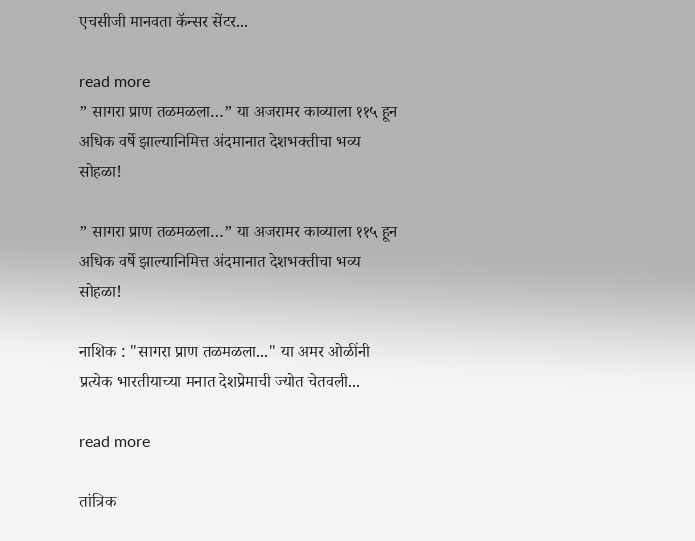एचसीजी मानवता कॅन्सर सेंटर...

read more
” सागरा प्राण तळमळला…” या अजरामर काव्याला ११५ हून अधिक वर्षे झाल्यानिमित्त अंदमानात देशभक्तीचा भव्य सोहळा!

” सागरा प्राण तळमळला…” या अजरामर काव्याला ११५ हून अधिक वर्षे झाल्यानिमित्त अंदमानात देशभक्तीचा भव्य सोहळा!

नाशिक : "सागरा प्राण तळमळला..." या अमर ओळींनी प्रत्येक भारतीयाच्या मनात देशप्रेमाची ज्योत चेतवली...

read more

तांत्रिक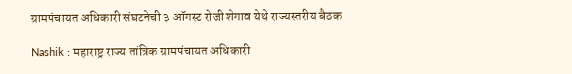ग्रामपंचायत अधिकारी संघटनेची ३ ऑगस्ट रोजी शेगाव येथे राज्यस्तरीय बैठक

Nashik : महाराष्ट्र राज्य तांत्रिक ग्रामपंचायत अधिकारी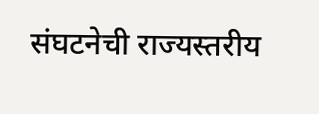संघटनेची राज्यस्तरीय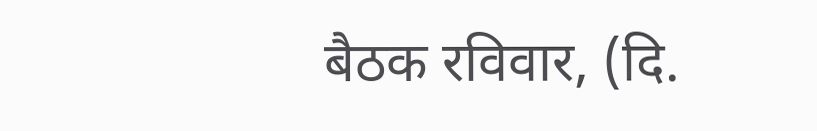बैठक रविवार, (दि.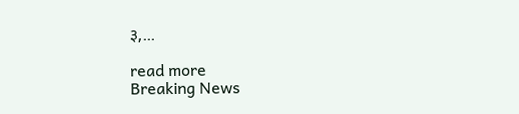३,...

read more
Breaking News